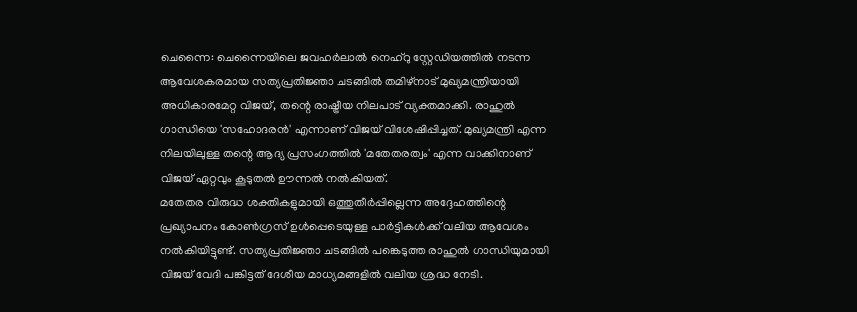ചെന്നൈ: ചെന്നൈയിലെ ജവഹർലാൽ നെഹ്റു സ്റ്റേഡിയത്തിൽ നടന്ന ആവേശകരമായ സത്യപ്രതിജ്ഞാ ചടങ്ങിൽ തമിഴ്നാട് മുഖ്യമന്ത്രിയായി അധികാരമേറ്റ വിജയ്, തന്റെ രാഷ്ട്രീയ നിലപാട് വ്യക്തമാക്കി. രാഹുൽ ഗാന്ധിയെ 'സഹോദരൻ' എന്നാണ് വിജയ് വിശേഷിപ്പിച്ചത്. മുഖ്യമന്ത്രി എന്ന നിലയിലുള്ള തന്റെ ആദ്യ പ്രസംഗത്തിൽ 'മതേതരത്വം' എന്ന വാക്കിനാണ് വിജയ് ഏറ്റവും കൂടുതൽ ഊന്നൽ നൽകിയത്.
മതേതര വിരുദ്ധ ശക്തികളുമായി ഒത്തുതീർപ്പില്ലെന്ന അദ്ദേഹത്തിന്റെ പ്രഖ്യാപനം കോൺഗ്രസ് ഉൾപ്പെടെയുള്ള പാർട്ടികൾക്ക് വലിയ ആവേശം നൽകിയിട്ടുണ്ട്. സത്യപ്രതിജ്ഞാ ചടങ്ങിൽ പങ്കെടുത്ത രാഹുൽ ഗാന്ധിയുമായി വിജയ് വേദി പങ്കിട്ടത് ദേശീയ മാധ്യമങ്ങളിൽ വലിയ ശ്രദ്ധ നേടി.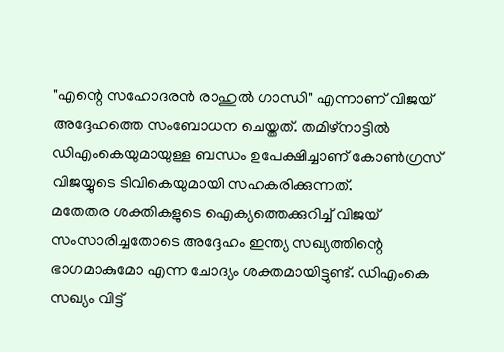"എന്റെ സഹോദരൻ രാഹുൽ ഗാന്ധി" എന്നാണ് വിജയ് അദ്ദേഹത്തെ സംബോധന ചെയ്തത്. തമിഴ്നാട്ടിൽ ഡിഎംകെയുമായുള്ള ബന്ധം ഉപേക്ഷിച്ചാണ് കോൺഗ്രസ് വിജയ്യുടെ ടിവികെയുമായി സഹകരിക്കുന്നത്.
മതേതര ശക്തികളുടെ ഐക്യത്തെക്കുറിച്ച് വിജയ് സംസാരിച്ചതോടെ അദ്ദേഹം ഇന്ത്യ സഖ്യത്തിന്റെ ഭാഗമാകുമോ എന്ന ചോദ്യം ശക്തമായിട്ടുണ്ട്. ഡിഎംകെ സഖ്യം വിട്ട്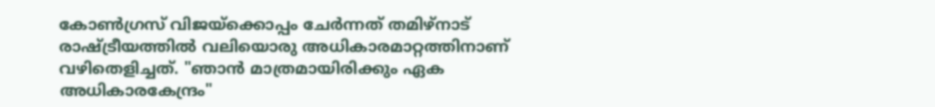കോൺഗ്രസ് വിജയ്ക്കൊപ്പം ചേർന്നത് തമിഴ്നാട് രാഷ്ട്രീയത്തിൽ വലിയൊരു അധികാരമാറ്റത്തിനാണ് വഴിതെളിച്ചത്. "ഞാൻ മാത്രമായിരിക്കും ഏക അധികാരകേന്ദ്രം"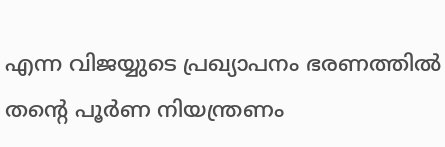എന്ന വിജയ്യുടെ പ്രഖ്യാപനം ഭരണത്തിൽ തന്റെ പൂർണ നിയന്ത്രണം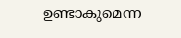ഉണ്ടാകുമെന്ന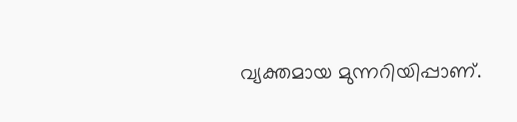വ്യക്തമായ മുന്നറിയിപ്പാണ്.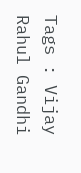Tags : Vijay Rahul Gandhi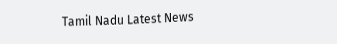Tamil Nadu Latest News